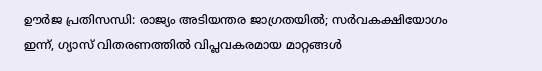ഊർജ പ്രതിസന്ധി: രാജ്യം അടിയന്തര ജാഗ്രതയിൽ; സർവകക്ഷിയോഗം ഇന്ന്, ഗ്യാസ് വിതരണത്തിൽ വിപ്ലവകരമായ മാറ്റങ്ങൾ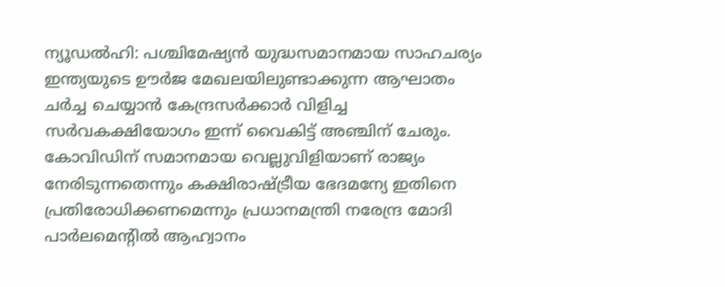ന്യൂഡൽഹി: പശ്ചിമേഷ്യൻ യുദ്ധസമാനമായ സാഹചര്യം ഇന്ത്യയുടെ ഊർജ മേഖലയിലുണ്ടാക്കുന്ന ആഘാതം ചർച്ച ചെയ്യാൻ കേന്ദ്രസർക്കാർ വിളിച്ച സർവകക്ഷിയോഗം ഇന്ന് വൈകിട്ട് അഞ്ചിന് ചേരും. കോവിഡിന് സമാനമായ വെല്ലുവിളിയാണ് രാജ്യം നേരിടുന്നതെന്നും കക്ഷിരാഷ്ട്രീയ ഭേദമന്യേ ഇതിനെ പ്രതിരോധിക്കണമെന്നും പ്രധാനമന്ത്രി നരേന്ദ്ര മോദി പാർലമെന്റിൽ ആഹ്വാനം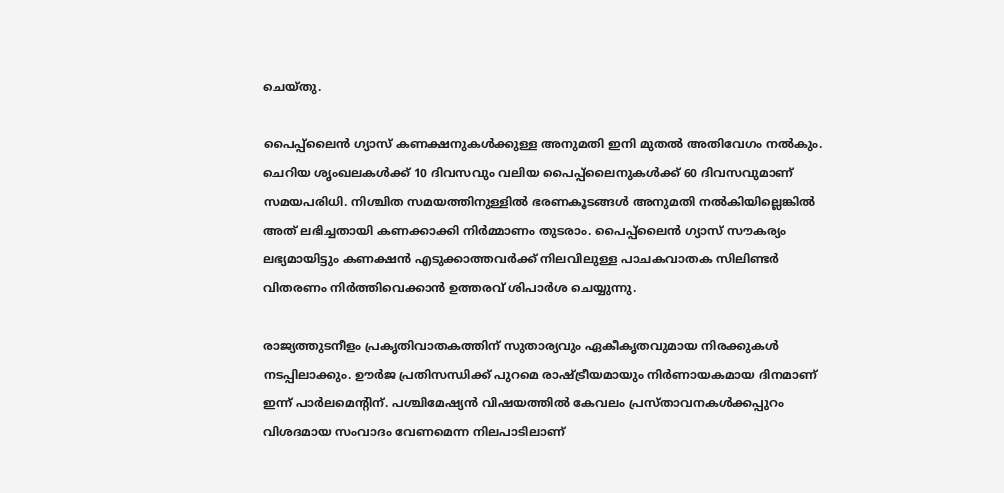ചെയ്തു.

പൈപ്പ്‌ലൈൻ ഗ്യാസ് കണക്ഷനുകൾക്കുള്ള അനുമതി ഇനി മുതൽ അതിവേഗം നൽകും. ചെറിയ ശൃംഖലകൾക്ക് 10 ദിവസവും വലിയ പൈപ്പ്‌ലൈനുകൾക്ക് 60 ദിവസവുമാണ് സമയപരിധി. നിശ്ചിത സമയത്തിനുള്ളിൽ ഭരണകൂടങ്ങൾ അനുമതി നൽകിയില്ലെങ്കിൽ അത് ലഭിച്ചതായി കണക്കാക്കി നിർമ്മാണം തുടരാം. പൈപ്പ്‌ലൈൻ ഗ്യാസ് സൗകര്യം ലഭ്യമായിട്ടും കണക്ഷൻ എടുക്കാത്തവർക്ക് നിലവിലുള്ള പാചകവാതക സിലിണ്ടർ വിതരണം നിർത്തിവെക്കാൻ ഉത്തരവ് ശിപാർശ ചെയ്യുന്നു.

രാജ്യത്തുടനീളം പ്രകൃതിവാതകത്തിന് സുതാര്യവും ഏകീകൃതവുമായ നിരക്കുകൾ നടപ്പിലാക്കും. ഊർജ പ്രതിസന്ധിക്ക് പുറമെ രാഷ്ട്രീയമായും നിർണായകമായ ദിനമാണ് ഇന്ന് പാർലമെന്റിന്. പശ്ചിമേഷ്യൻ വിഷയത്തിൽ കേവലം പ്രസ്താവനകൾക്കപ്പുറം വിശദമായ സംവാദം വേണമെന്ന നിലപാടിലാണ്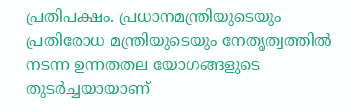പ്രതിപക്ഷം. പ്രധാനമന്ത്രിയുടെയും പ്രതിരോധ മന്ത്രിയുടെയും നേതൃത്വത്തിൽ നടന്ന ഉന്നതതല യോഗങ്ങളുടെ തുടർച്ചയായാണ്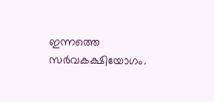ഇന്നത്തെ സർവകക്ഷിയോഗം.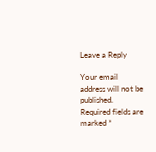Leave a Reply

Your email address will not be published. Required fields are marked *